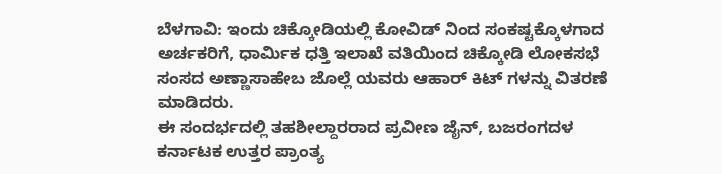ಬೆಳಗಾವಿ: ಇಂದು ಚಿಕ್ಕೋಡಿಯಲ್ಲಿ ಕೋವಿಡ್ ನಿಂದ ಸಂಕಷ್ಟಕ್ಕೊಳಗಾದ ಅರ್ಚಕರಿಗೆ, ಧಾರ್ಮಿಕ ಧತ್ತಿ ಇಲಾಖೆ ವತಿಯಿಂದ ಚಿಕ್ಕೋಡಿ ಲೋಕಸಭೆ ಸಂಸದ ಅಣ್ಣಾಸಾಹೇಬ ಜೊಲ್ಲೆ ಯವರು ಆಹಾರ್ ಕಿಟ್ ಗಳನ್ನು ವಿತರಣೆ ಮಾಡಿದರು.
ಈ ಸಂದರ್ಭದಲ್ಲಿ ತಹಶೀಲ್ದಾರರಾದ ಪ್ರವೀಣ ಜೈನ್, ಬಜರಂಗದಳ ಕರ್ನಾಟಕ ಉತ್ತರ ಪ್ರಾಂತ್ಯ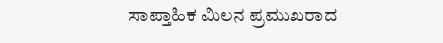ಸಾಪ್ತಾಹಿಕ ಮಿಲನ ಪ್ರಮುಖರಾದ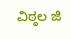ವಿಠ್ಠಲ ಜಿ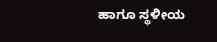ಹಾಗೂ ಸ್ಥಳೀಯ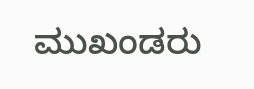ಮುಖಂಡರು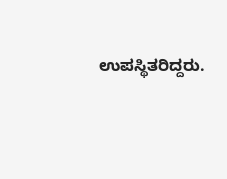ಉಪಸ್ಥಿತರಿದ್ದರು.